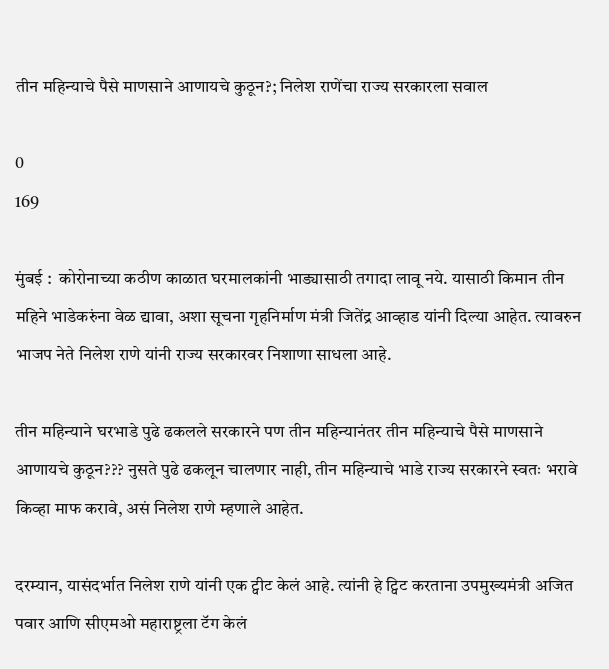तीन महिन्याचे पैसे माणसाने आणायचे कुठून?; निलेश राणेंचा राज्य सरकारला सवाल

0
169

मुंबई :  कोरोनाच्या कठीण काळात घरमालकांनी भाड्यासाठी तगादा लावू नये. यासाठी किमान तीन महिने भाडेकरुंना वेळ द्यावा, अशा सूचना गृहनिर्माण मंत्री जितेंद्र आव्हाड यांनी दिल्या आहेत. त्यावरुन भाजप नेते निलेश राणे यांनी राज्य सरकारवर निशाणा साधला आहे.

तीन महिन्याने घरभाडे पुढे ढकलले सरकारने पण तीन महिन्यानंतर तीन महिन्याचे पैसे माणसाने आणायचे कुठून??? नुसते पुढे ढकलून चालणार नाही, तीन महिन्याचे भाडे राज्य सरकारने स्वतः भरावे किव्हा माफ करावे, असं निलेश राणे म्हणाले आहेत.

दरम्यान, यासंदर्भात निलेश राणे यांनी एक ट्वीट केलं आहे. त्यांनी हे ट्विट करताना उपमुख्यमंत्री अजित पवार आणि सीएमओ महाराष्ट्रला टॅग केलं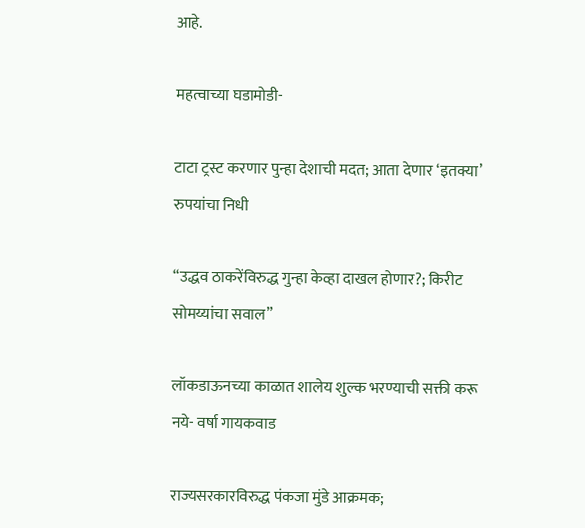आहे.

महत्वाच्या घडामोडी-

टाटा ट्रस्ट करणार पुन्हा देशाची मदत; आता देणार ‘इतक्या’ रुपयांचा निधी

“उद्धव ठाकरेंविरुद्ध गुन्हा केव्हा दाखल होणार?; किरीट सोमय्यांचा सवाल”

लॉकडाऊनच्या काळात शालेय शुल्क भरण्याची सक्ती करू नये- वर्षा गायकवाड

राज्यसरकारविरुद्ध पंकजा मुंडे आक्रमक;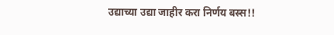उद्याच्या उद्या जाहीर करा निर्णय बस्स!!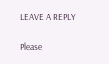LEAVE A REPLY

Please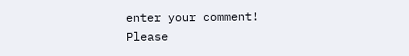enter your comment!
Please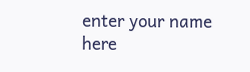enter your name here